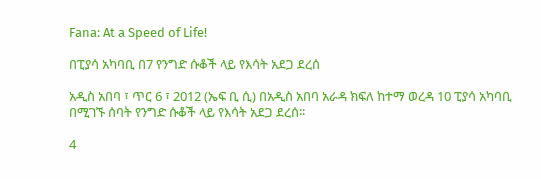Fana: At a Speed of Life!

በፒያሳ አካባቢ በ7 የንግድ ሱቆች ላይ የእሳት አደጋ ደረሰ

አዲስ አበባ ፣ ጥር 6 ፣ 2012 (ኤፍ ቢ ሲ) በአዲስ አበባ አራዳ ክፍለ ከተማ ወረዳ 10 ፒያሳ አካባቢ በሚገኙ ሰባት የንግድ ሱቆች ላይ የእሳት አደጋ ደረሰ፡፡

4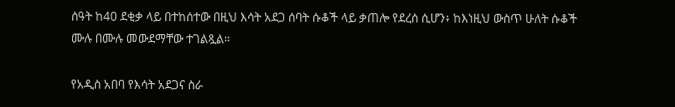ሰዓት ከ40 ደቂቃ ላይ በተከሰተው በዚህ እሳት አደጋ ሰባት ሱቆች ላይ ቃጠሎ የደረሰ ሲሆን፥ ከእነዚህ ውስጥ ሁለት ሱቆች ሙሉ በሙሉ መውደማቸው ተገልጿል።

የአዲስ አበባ የእሳት አደጋና ስራ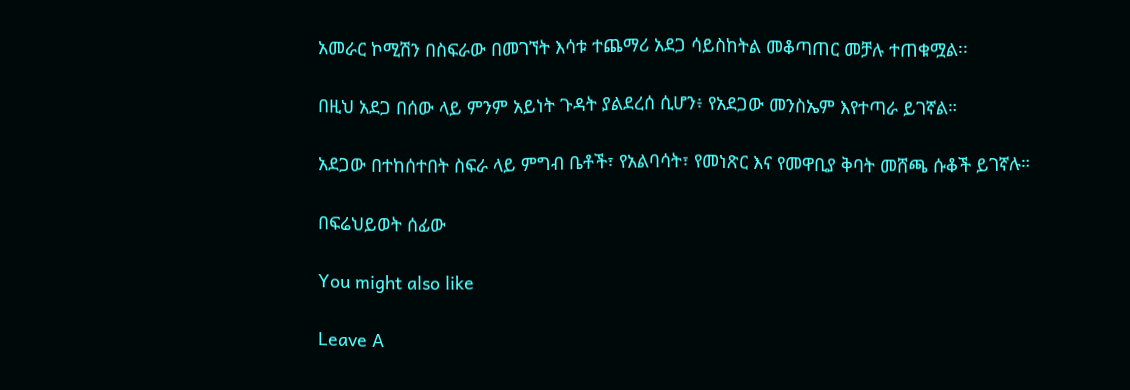አመራር ኮሚሽን በስፍራው በመገኘት እሳቱ ተጨማሪ አደጋ ሳይስከትል መቆጣጠር መቻሉ ተጠቁሟል፡፡

በዚህ አደጋ በሰው ላይ ምንም አይነት ጉዳት ያልደረሰ ሲሆን፥ የአደጋው መንስኤም እየተጣራ ይገኛል።

አደጋው በተከሰተበት ስፍራ ላይ ምግብ ቤቶች፣ የአልባሳት፣ የመነጽር እና የመዋቢያ ቅባት መሸጫ ሱቆች ይገኛሉ።

በፍሬህይወት ሰፊው

You might also like

Leave A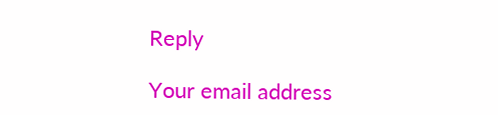Reply

Your email address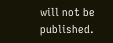will not be published.